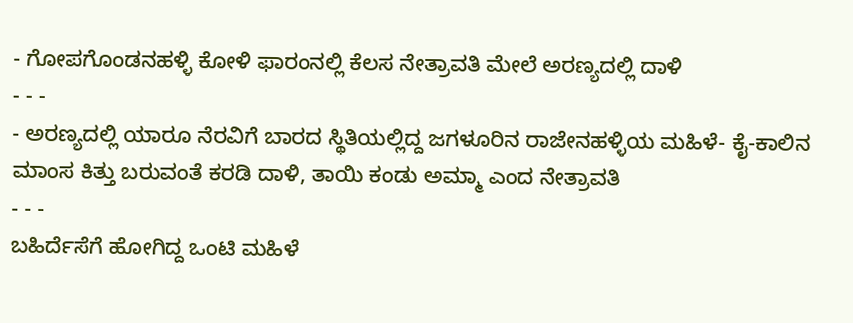- ಗೋಪಗೊಂಡನಹಳ್ಳಿ ಕೋಳಿ ಫಾರಂನಲ್ಲಿ ಕೆಲಸ ನೇತ್ರಾವತಿ ಮೇಲೆ ಅರಣ್ಯದಲ್ಲಿ ದಾಳಿ
- - -
- ಅರಣ್ಯದಲ್ಲಿ ಯಾರೂ ನೆರವಿಗೆ ಬಾರದ ಸ್ಥಿತಿಯಲ್ಲಿದ್ದ ಜಗಳೂರಿನ ರಾಜೇನಹಳ್ಳಿಯ ಮಹಿಳೆ- ಕೈ-ಕಾಲಿನ ಮಾಂಸ ಕಿತ್ತು ಬರುವಂತೆ ಕರಡಿ ದಾಳಿ, ತಾಯಿ ಕಂಡು ಅಮ್ಮಾ ಎಂದ ನೇತ್ರಾವತಿ
- - -
ಬಹಿರ್ದೆಸೆಗೆ ಹೋಗಿದ್ದ ಒಂಟಿ ಮಹಿಳೆ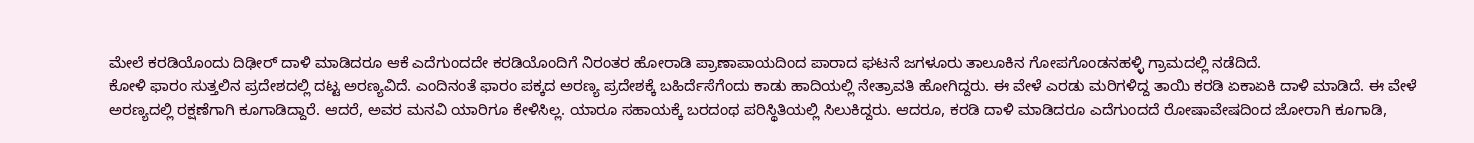ಮೇಲೆ ಕರಡಿಯೊಂದು ದಿಢೀರ್ ದಾಳಿ ಮಾಡಿದರೂ ಆಕೆ ಎದೆಗುಂದದೇ ಕರಡಿಯೊಂದಿಗೆ ನಿರಂತರ ಹೋರಾಡಿ ಪ್ರಾಣಾಪಾಯದಿಂದ ಪಾರಾದ ಘಟನೆ ಜಗಳೂರು ತಾಲೂಕಿನ ಗೋಪಗೊಂಡನಹಳ್ಳಿ ಗ್ರಾಮದಲ್ಲಿ ನಡೆದಿದೆ.
ಕೋಳಿ ಫಾರಂ ಸುತ್ತಲಿನ ಪ್ರದೇಶದಲ್ಲಿ ದಟ್ಟ ಅರಣ್ಯವಿದೆ. ಎಂದಿನಂತೆ ಫಾರಂ ಪಕ್ಕದ ಅರಣ್ಯ ಪ್ರದೇಶಕ್ಕೆ ಬಹಿರ್ದೆಸೆಗೆಂದು ಕಾಡು ಹಾದಿಯಲ್ಲಿ ನೇತ್ರಾವತಿ ಹೋಗಿದ್ದರು. ಈ ವೇಳೆ ಎರಡು ಮರಿಗಳಿದ್ದ ತಾಯಿ ಕರಡಿ ಏಕಾಏಕಿ ದಾಳಿ ಮಾಡಿದೆ. ಈ ವೇಳೆ ಅರಣ್ಯದಲ್ಲಿ ರಕ್ಷಣೆಗಾಗಿ ಕೂಗಾಡಿದ್ದಾರೆ. ಆದರೆ, ಅವರ ಮನವಿ ಯಾರಿಗೂ ಕೇಳಿಸಿಲ್ಲ. ಯಾರೂ ಸಹಾಯಕ್ಕೆ ಬರದಂಥ ಪರಿಸ್ಥಿತಿಯಲ್ಲಿ ಸಿಲುಕಿದ್ದರು. ಆದರೂ, ಕರಡಿ ದಾಳಿ ಮಾಡಿದರೂ ಎದೆಗುಂದದೆ ರೋಷಾವೇಷದಿಂದ ಜೋರಾಗಿ ಕೂಗಾಡಿ,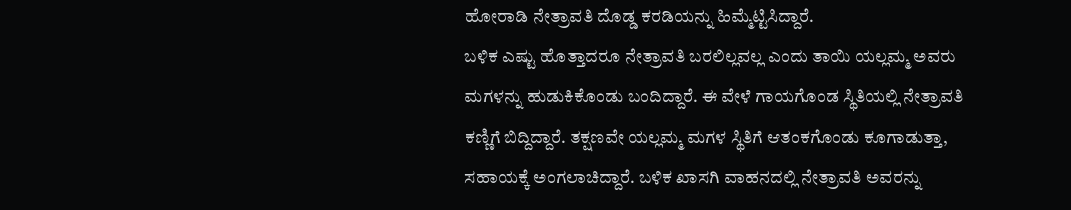ಹೋರಾಡಿ ನೇತ್ರಾವತಿ ದೊಡ್ಡ ಕರಡಿಯನ್ನು ಹಿಮ್ಮೆಟ್ಟಿಸಿದ್ದಾರೆ.
ಬಳಿಕ ಎಷ್ಟು ಹೊತ್ತಾದರೂ ನೇತ್ರಾವತಿ ಬರಲಿಲ್ಲವಲ್ಲ ಎಂದು ತಾಯಿ ಯಲ್ಲಮ್ಮ ಅವರು ಮಗಳನ್ನು ಹುಡುಕಿಕೊಂಡು ಬಂದಿದ್ದಾರೆ. ಈ ವೇಳೆ ಗಾಯಗೊಂಡ ಸ್ಥಿತಿಯಲ್ಲಿ ನೇತ್ರಾವತಿ ಕಣ್ಣಿಗೆ ಬಿದ್ದಿದ್ದಾರೆ. ತಕ್ಷಣವೇ ಯಲ್ಲಮ್ಮ ಮಗಳ ಸ್ಥಿತಿಗೆ ಆತಂಕಗೊಂಡು ಕೂಗಾಡುತ್ತಾ, ಸಹಾಯಕ್ಕೆ ಅಂಗಲಾಚಿದ್ದಾರೆ. ಬಳಿಕ ಖಾಸಗಿ ವಾಹನದಲ್ಲಿ ನೇತ್ರಾವತಿ ಅವರನ್ನು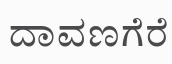ದಾವಣಗೆರೆ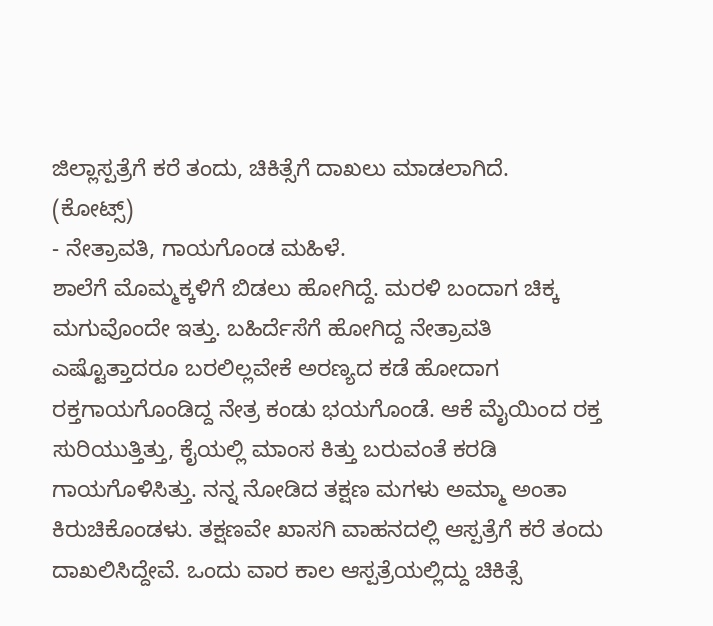ಜಿಲ್ಲಾಸ್ಪತ್ರೆಗೆ ಕರೆ ತಂದು, ಚಿಕಿತ್ಸೆಗೆ ದಾಖಲು ಮಾಡಲಾಗಿದೆ.
(ಕೋಟ್ಸ್)
- ನೇತ್ರಾವತಿ, ಗಾಯಗೊಂಡ ಮಹಿಳೆ.
ಶಾಲೆಗೆ ಮೊಮ್ಮಕ್ಕಳಿಗೆ ಬಿಡಲು ಹೋಗಿದ್ದೆ. ಮರಳಿ ಬಂದಾಗ ಚಿಕ್ಕ ಮಗುವೊಂದೇ ಇತ್ತು. ಬಹಿರ್ದೆಸೆಗೆ ಹೋಗಿದ್ದ ನೇತ್ರಾವತಿ ಎಷ್ಟೊತ್ತಾದರೂ ಬರಲಿಲ್ಲವೇಕೆ ಅರಣ್ಯದ ಕಡೆ ಹೋದಾಗ ರಕ್ತಗಾಯಗೊಂಡಿದ್ದ ನೇತ್ರ ಕಂಡು ಭಯಗೊಂಡೆ. ಆಕೆ ಮೈಯಿಂದ ರಕ್ತ ಸುರಿಯುತ್ತಿತ್ತು, ಕೈಯಲ್ಲಿ ಮಾಂಸ ಕಿತ್ತು ಬರುವಂತೆ ಕರಡಿ ಗಾಯಗೊಳಿಸಿತ್ತು. ನನ್ನ ನೋಡಿದ ತಕ್ಷಣ ಮಗಳು ಅಮ್ಮಾ ಅಂತಾ ಕಿರುಚಿಕೊಂಡಳು. ತಕ್ಷಣವೇ ಖಾಸಗಿ ವಾಹನದಲ್ಲಿ ಆಸ್ಪತ್ರೆಗೆ ಕರೆ ತಂದು ದಾಖಲಿಸಿದ್ದೇವೆ. ಒಂದು ವಾರ ಕಾಲ ಆಸ್ಪತ್ರೆಯಲ್ಲಿದ್ದು ಚಿಕಿತ್ಸೆ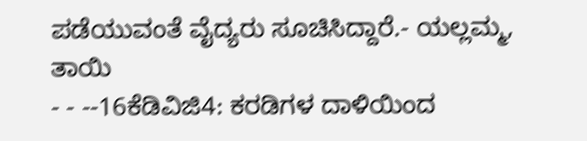ಪಡೆಯುವಂತೆ ವೈದ್ಯರು ಸೂಚಿಸಿದ್ದಾರೆ.- ಯಲ್ಲಮ್ಮ, ತಾಯಿ
- - --16ಕೆಡಿವಿಜಿ4: ಕರಡಿಗಳ ದಾಳಿಯಿಂದ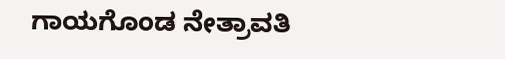ಗಾಯಗೊಂಡ ನೇತ್ರಾವತಿ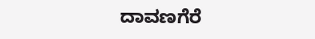ದಾವಣಗೆರೆ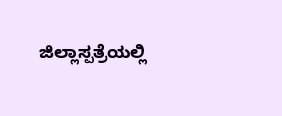ಜಿಲ್ಲಾಸ್ಪತ್ರೆಯಲ್ಲಿ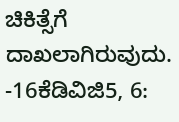ಚಿಕಿತ್ಸೆಗೆ ದಾಖಲಾಗಿರುವುದು.
-16ಕೆಡಿವಿಜಿ5, 6: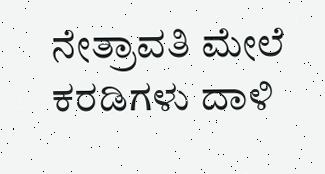ನೇತ್ರಾವತಿ ಮೇಲೆ ಕರಡಿಗಳು ದಾಳಿ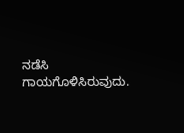ನಡೆಸಿ ಗಾಯಗೊಳಿಸಿರುವುದು.